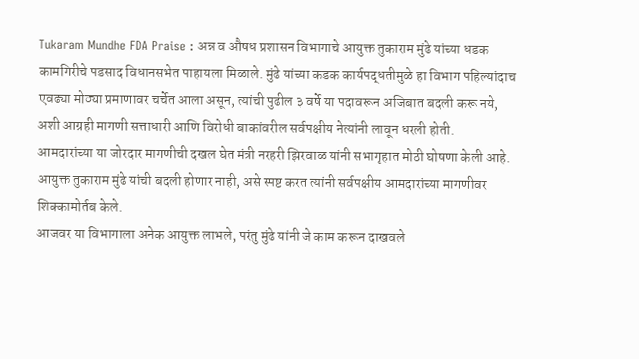Tukaram Mundhe FDA Praise : अन्न व औषध प्रशासन विभागाचे आयुक्त तुकाराम मुंढे यांच्या धडक कामगिरीचे पडसाद विधानसभेत पाहायला मिळाले. मुंढे यांच्या कडक कार्यपद्धतीमुळे हा विभाग पहिल्यांदाच एवढ्या मोठ्या प्रमाणावर चर्चेत आला असून, त्यांची पुढील ३ वर्षे या पदावरून अजिबात बदली करू नये, अशी आग्रही मागणी सत्ताधारी आणि विरोधी बाकांवरील सर्वपक्षीय नेत्यांनी लावून धरली होती.
आमदारांच्या या जोरदार मागणीची दखल घेत मंत्री नरहरी झिरवाळ यांनी सभागृहात मोठी घोषणा केली आहे. आयुक्त तुकाराम मुंढे यांची बदली होणार नाही, असे स्पष्ट करत त्यांनी सर्वपक्षीय आमदारांच्या मागणीवर शिक्कामोर्तब केले.
आजवर या विभागाला अनेक आयुक्त लाभले, परंतु मुंढे यांनी जे काम करून दाखवले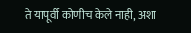ते यापूर्वी कोणीच केले नाही, अशा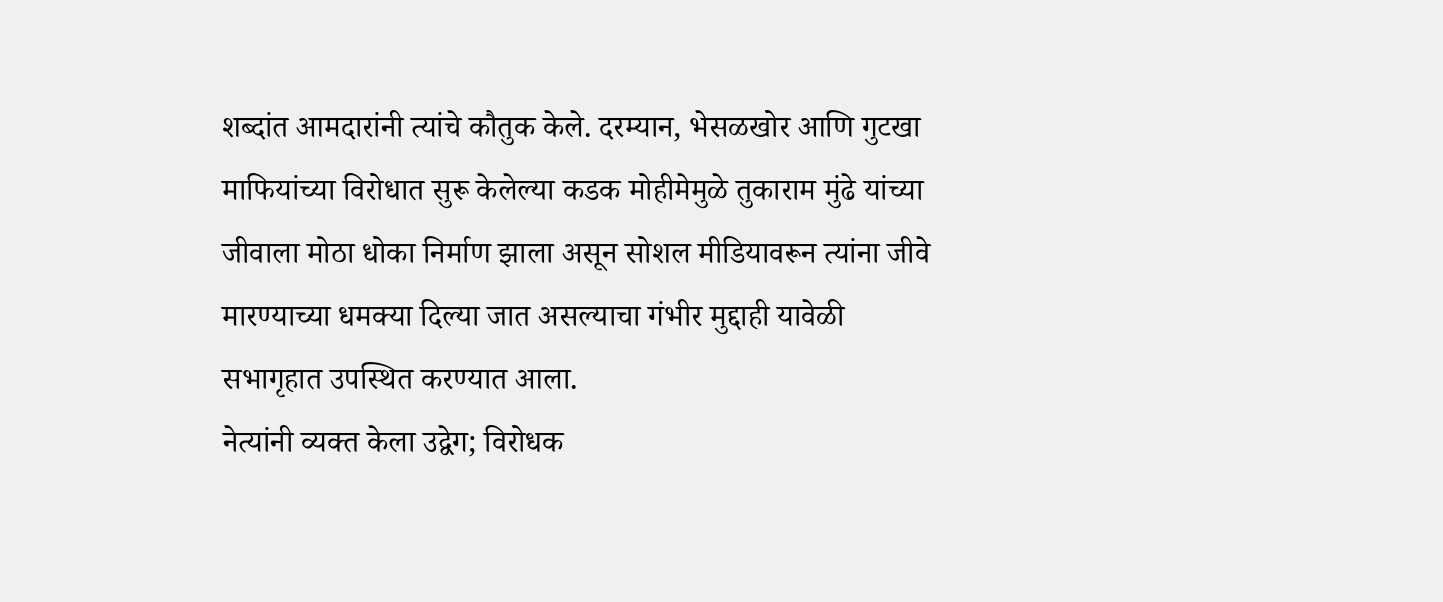शब्दांत आमदारांनी त्यांचे कौतुक केले. दरम्यान, भेसळखोर आणि गुटखा माफियांच्या विरोधात सुरू केलेल्या कडक मोहीमेमुळे तुकाराम मुंढे यांच्या जीवाला मोठा धोका निर्माण झाला असून सोशल मीडियावरून त्यांना जीवे मारण्याच्या धमक्या दिल्या जात असल्याचा गंभीर मुद्दाही यावेळी सभागृहात उपस्थित करण्यात आला.
नेत्यांनी व्यक्त केला उद्वेग; विरोधक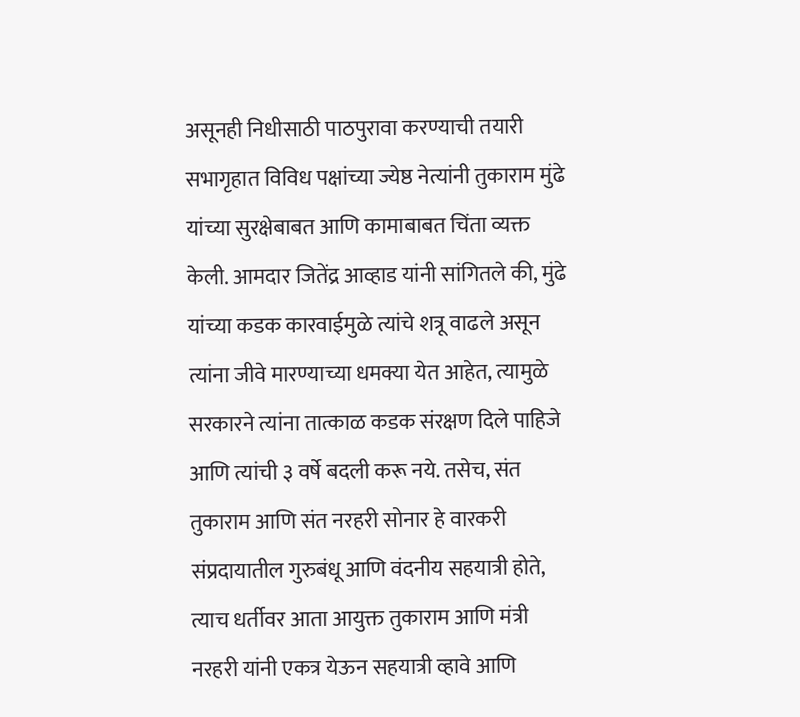असूनही निधीसाठी पाठपुरावा करण्याची तयारी
सभागृहात विविध पक्षांच्या ज्येष्ठ नेत्यांनी तुकाराम मुंढे यांच्या सुरक्षेबाबत आणि कामाबाबत चिंता व्यक्त केली. आमदार जितेंद्र आव्हाड यांनी सांगितले की, मुंढे यांच्या कडक कारवाईमुळे त्यांचे शत्रू वाढले असून त्यांना जीवे मारण्याच्या धमक्या येत आहेत, त्यामुळे सरकारने त्यांना तात्काळ कडक संरक्षण दिले पाहिजे आणि त्यांची ३ वर्षे बदली करू नये. तसेच, संत तुकाराम आणि संत नरहरी सोनार हे वारकरी संप्रदायातील गुरुबंधू आणि वंदनीय सहयात्री होते, त्याच धर्तीवर आता आयुक्त तुकाराम आणि मंत्री नरहरी यांनी एकत्र येऊन सहयात्री व्हावे आणि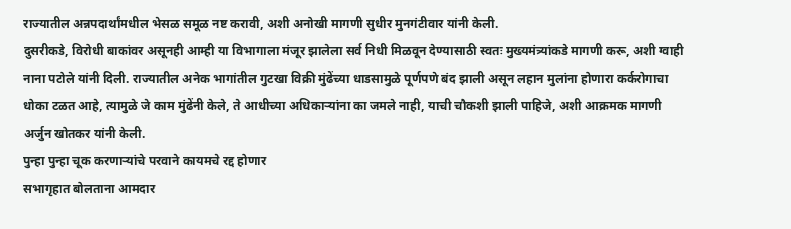राज्यातील अन्नपदार्थांमधील भेसळ समूळ नष्ट करावी, अशी अनोखी मागणी सुधीर मुनगंटीवार यांनी केली.
दुसरीकडे, विरोधी बाकांवर असूनही आम्ही या विभागाला मंजूर झालेला सर्व निधी मिळवून देण्यासाठी स्वतः मुख्यमंत्र्यांकडे मागणी करू, अशी ग्वाही नाना पटोले यांनी दिली. राज्यातील अनेक भागांतील गुटखा विक्री मुंढेंच्या धाडसामुळे पूर्णपणे बंद झाली असून लहान मुलांना होणारा कर्करोगाचा धोका टळत आहे, त्यामुळे जे काम मुंढेंनी केले, ते आधीच्या अधिकाऱ्यांना का जमले नाही, याची चौकशी झाली पाहिजे, अशी आक्रमक मागणी अर्जुन खोतकर यांनी केली.
पुन्हा पुन्हा चूक करणाऱ्यांचे परवाने कायमचे रद्द होणार
सभागृहात बोलताना आमदार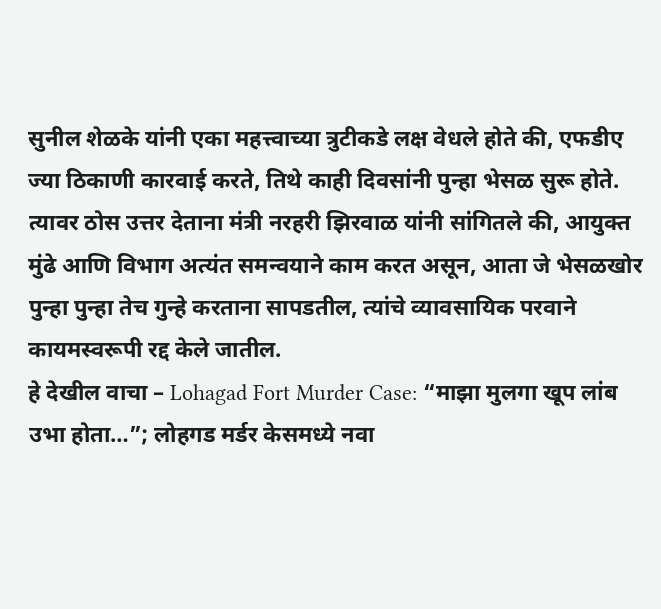सुनील शेळके यांनी एका महत्त्वाच्या त्रुटीकडे लक्ष वेधले होते की, एफडीए ज्या ठिकाणी कारवाई करते, तिथे काही दिवसांनी पुन्हा भेसळ सुरू होते. त्यावर ठोस उत्तर देताना मंत्री नरहरी झिरवाळ यांनी सांगितले की, आयुक्त मुंढे आणि विभाग अत्यंत समन्वयाने काम करत असून, आता जे भेसळखोर पुन्हा पुन्हा तेच गुन्हे करताना सापडतील, त्यांचे व्यावसायिक परवाने कायमस्वरूपी रद्द केले जातील.
हे देखील वाचा – Lohagad Fort Murder Case: “माझा मुलगा खूप लांब उभा होता…”; लोहगड मर्डर केसमध्ये नवा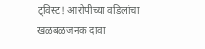ट्विस्ट! आरोपीच्या वडिलांचा खळबळजनक दावा